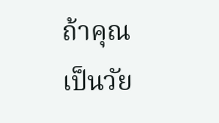ถ้าคุณเป็นวัย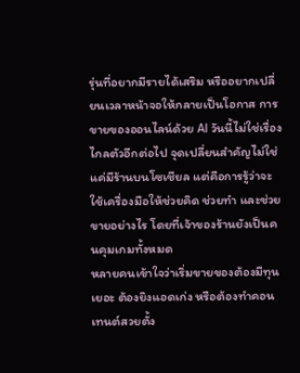รุ่นที่อยากมีรายได้เสริม หรืออยากเปลี่ยนเวลาหน้าจอให้กลายเป็นโอกาส การ ขายของออนไลน์ด้วย AI วันนี้ไม่ใช่เรื่องไกลตัวอีกต่อไป จุดเปลี่ยนสำคัญไม่ใช่แค่มีร้านบนโซเชียล แต่คือการรู้ว่าจะใช้เครื่องมือให้ช่วยคิด ช่วยทำ และช่วยขายอย่างไร โดยที่เจ้าของร้านยังเป็นคนคุมเกมทั้งหมด
หลายคนเข้าใจว่าเริ่มขายของต้องมีทุนเยอะ ต้องยิงแอดเก่ง หรือต้องทำคอนเทนต์สวยตั้ง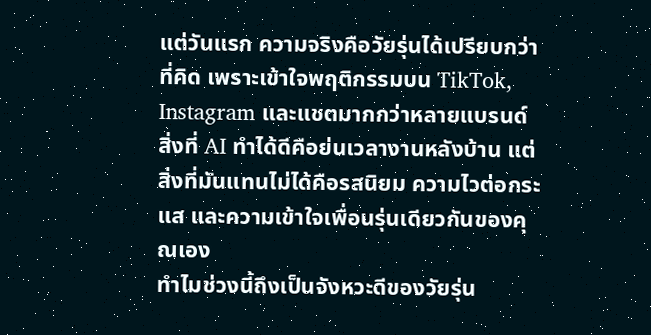แต่วันแรก ความจริงคือวัยรุ่นได้เปรียบกว่าที่คิด เพราะเข้าใจพฤติกรรมบน TikTok, Instagram และแชตมากกว่าหลายแบรนด์ สิ่งที่ AI ทำได้ดีคือย่นเวลางานหลังบ้าน แต่สิ่งที่มันแทนไม่ได้คือรสนิยม ความไวต่อกระแส และความเข้าใจเพื่อนรุ่นเดียวกันของคุณเอง
ทำไมช่วงนี้ถึงเป็นจังหวะดีของวัยรุ่น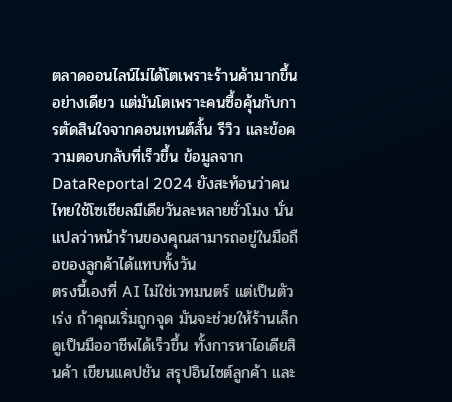ตลาดออนไลน์ไม่ได้โตเพราะร้านค้ามากขึ้นอย่างเดียว แต่มันโตเพราะคนซื้อคุ้นกับการตัดสินใจจากคอนเทนต์สั้น รีวิว และข้อความตอบกลับที่เร็วขึ้น ข้อมูลจาก DataReportal 2024 ยังสะท้อนว่าคนไทยใช้โซเชียลมีเดียวันละหลายชั่วโมง นั่นแปลว่าหน้าร้านของคุณสามารถอยู่ในมือถือของลูกค้าได้แทบทั้งวัน
ตรงนี้เองที่ AI ไม่ใช่เวทมนตร์ แต่เป็นตัวเร่ง ถ้าคุณเริ่มถูกจุด มันจะช่วยให้ร้านเล็กดูเป็นมืออาชีพได้เร็วขึ้น ทั้งการหาไอเดียสินค้า เขียนแคปชัน สรุปอินไซต์ลูกค้า และ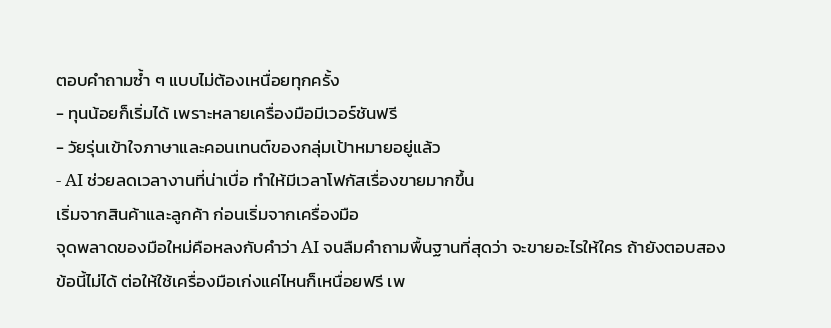ตอบคำถามซ้ำ ๆ แบบไม่ต้องเหนื่อยทุกครั้ง
- ทุนน้อยก็เริ่มได้ เพราะหลายเครื่องมือมีเวอร์ชันฟรี
- วัยรุ่นเข้าใจภาษาและคอนเทนต์ของกลุ่มเป้าหมายอยู่แล้ว
- AI ช่วยลดเวลางานที่น่าเบื่อ ทำให้มีเวลาโฟกัสเรื่องขายมากขึ้น
เริ่มจากสินค้าและลูกค้า ก่อนเริ่มจากเครื่องมือ
จุดพลาดของมือใหม่คือหลงกับคำว่า AI จนลืมคำถามพื้นฐานที่สุดว่า จะขายอะไรให้ใคร ถ้ายังตอบสองข้อนี้ไม่ได้ ต่อให้ใช้เครื่องมือเก่งแค่ไหนก็เหนื่อยฟรี เพ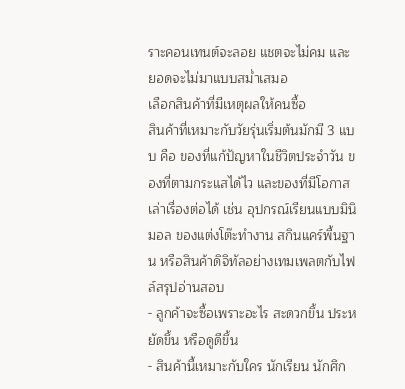ราะคอนเทนต์จะลอย แชตจะไม่คม และยอดจะไม่มาแบบสม่ำเสมอ
เลือกสินค้าที่มีเหตุผลให้คนซื้อ
สินค้าที่เหมาะกับวัยรุ่นเริ่มต้นมักมี 3 แบบ คือ ของที่แก้ปัญหาในชีวิตประจำวัน ของที่ตามกระแสได้ไว และของที่มีโอกาสเล่าเรื่องต่อได้ เช่น อุปกรณ์เรียนแบบมินิมอล ของแต่งโต๊ะทำงาน สกินแคร์พื้นฐาน หรือสินค้าดิจิทัลอย่างเทมเพลตกับไฟล์สรุปอ่านสอบ
- ลูกค้าจะซื้อเพราะอะไร สะดวกขึ้น ประหยัดขึ้น หรือดูดีขึ้น
- สินค้านี้เหมาะกับใคร นักเรียน นักศึก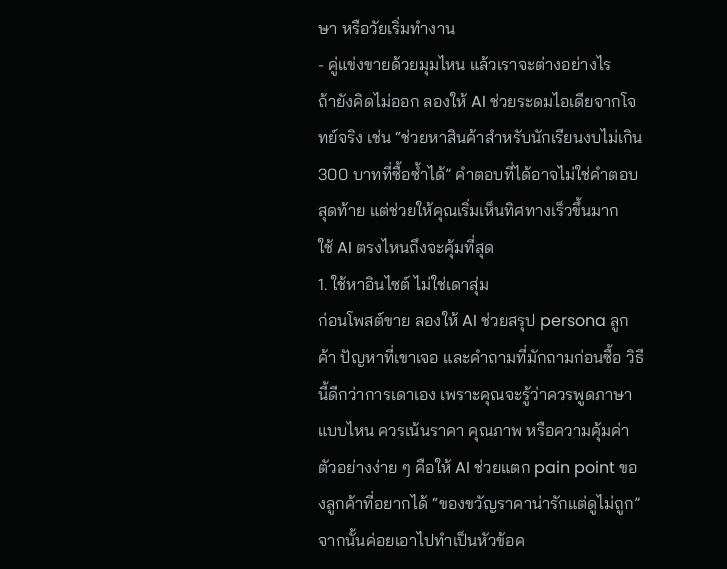ษา หรือวัยเริ่มทำงาน
- คู่แข่งขายด้วยมุมไหน แล้วเราจะต่างอย่างไร
ถ้ายังคิดไม่ออก ลองให้ AI ช่วยระดมไอเดียจากโจทย์จริง เช่น “ช่วยหาสินค้าสำหรับนักเรียนงบไม่เกิน 300 บาทที่ซื้อซ้ำได้” คำตอบที่ได้อาจไม่ใช่คำตอบสุดท้าย แต่ช่วยให้คุณเริ่มเห็นทิศทางเร็วขึ้นมาก
ใช้ AI ตรงไหนถึงจะคุ้มที่สุด
1. ใช้หาอินไซต์ ไม่ใช่เดาสุ่ม
ก่อนโพสต์ขาย ลองให้ AI ช่วยสรุป persona ลูกค้า ปัญหาที่เขาเจอ และคำถามที่มักถามก่อนซื้อ วิธีนี้ดีกว่าการเดาเอง เพราะคุณจะรู้ว่าควรพูดภาษาแบบไหน ควรเน้นราคา คุณภาพ หรือความคุ้มค่า
ตัวอย่างง่าย ๆ คือให้ AI ช่วยแตก pain point ของลูกค้าที่อยากได้ “ของขวัญราคาน่ารักแต่ดูไม่ถูก” จากนั้นค่อยเอาไปทำเป็นหัวข้อค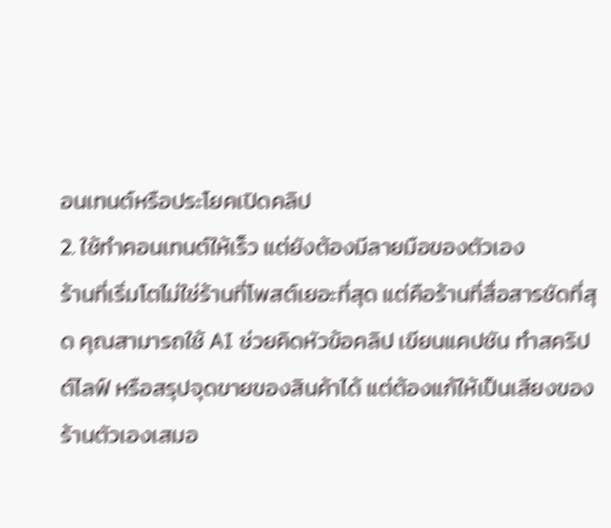อนเทนต์หรือประโยคเปิดคลิป
2. ใช้ทำคอนเทนต์ให้เร็ว แต่ยังต้องมีลายมือของตัวเอง
ร้านที่เริ่มโตไม่ใช่ร้านที่โพสต์เยอะที่สุด แต่คือร้านที่สื่อสารชัดที่สุด คุณสามารถใช้ AI ช่วยคิดหัวข้อคลิป เขียนแคปชัน ทำสคริปต์ไลฟ์ หรือสรุปจุดขายของสินค้าได้ แต่ต้องแก้ให้เป็นเสียงของร้านตัวเองเสมอ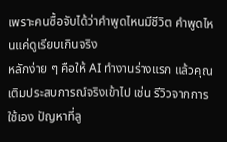เพราะคนซื้อจับได้ว่าคำพูดไหนมีชีวิต คำพูดไหนแค่ดูเรียบเกินจริง
หลักง่าย ๆ คือให้ AI ทำงานร่างแรก แล้วคุณเติมประสบการณ์จริงเข้าไป เช่น รีวิวจากการใช้เอง ปัญหาที่ลู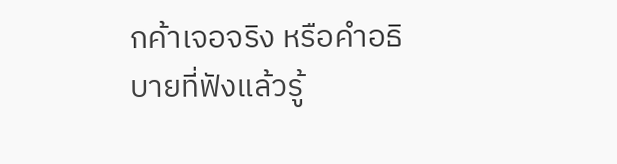กค้าเจอจริง หรือคำอธิบายที่ฟังแล้วรู้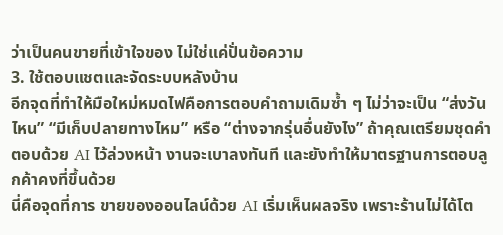ว่าเป็นคนขายที่เข้าใจของ ไม่ใช่แค่ปั่นข้อความ
3. ใช้ตอบแชตและจัดระบบหลังบ้าน
อีกจุดที่ทำให้มือใหม่หมดไฟคือการตอบคำถามเดิมซ้ำ ๆ ไม่ว่าจะเป็น “ส่งวันไหน” “มีเก็บปลายทางไหม” หรือ “ต่างจากรุ่นอื่นยังไง” ถ้าคุณเตรียมชุดคำตอบด้วย AI ไว้ล่วงหน้า งานจะเบาลงทันที และยังทำให้มาตรฐานการตอบลูกค้าคงที่ขึ้นด้วย
นี่คือจุดที่การ ขายของออนไลน์ด้วย AI เริ่มเห็นผลจริง เพราะร้านไม่ได้โต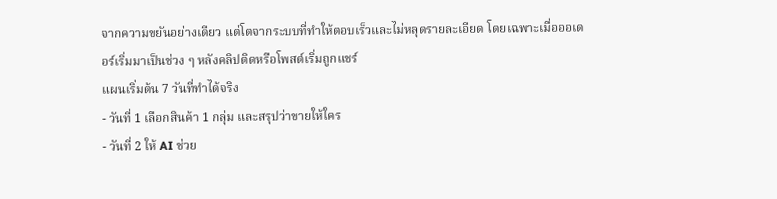จากความขยันอย่างเดียว แต่โตจากระบบที่ทำให้ตอบเร็วและไม่หลุดรายละเอียด โดยเฉพาะเมื่อออเดอร์เริ่มมาเป็นช่วง ๆ หลังคลิปติดหรือโพสต์เริ่มถูกแชร์
แผนเริ่มต้น 7 วันที่ทำได้จริง
- วันที่ 1 เลือกสินค้า 1 กลุ่ม และสรุปว่าขายให้ใคร
- วันที่ 2 ให้ AI ช่วย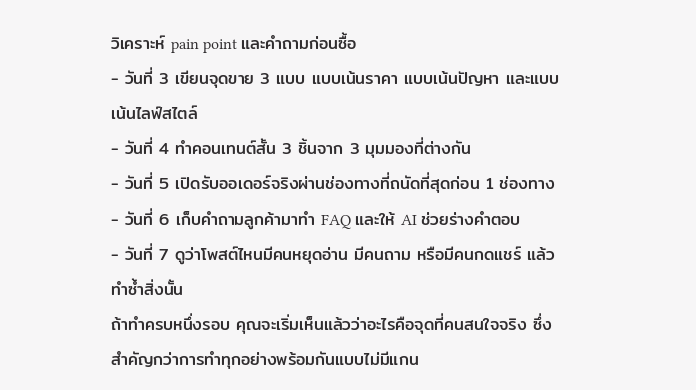วิเคราะห์ pain point และคำถามก่อนซื้อ
- วันที่ 3 เขียนจุดขาย 3 แบบ แบบเน้นราคา แบบเน้นปัญหา และแบบเน้นไลฟ์สไตล์
- วันที่ 4 ทำคอนเทนต์สั้น 3 ชิ้นจาก 3 มุมมองที่ต่างกัน
- วันที่ 5 เปิดรับออเดอร์จริงผ่านช่องทางที่ถนัดที่สุดก่อน 1 ช่องทาง
- วันที่ 6 เก็บคำถามลูกค้ามาทำ FAQ และให้ AI ช่วยร่างคำตอบ
- วันที่ 7 ดูว่าโพสต์ไหนมีคนหยุดอ่าน มีคนถาม หรือมีคนกดแชร์ แล้วทำซ้ำสิ่งนั้น
ถ้าทำครบหนึ่งรอบ คุณจะเริ่มเห็นแล้วว่าอะไรคือจุดที่คนสนใจจริง ซึ่งสำคัญกว่าการทำทุกอย่างพร้อมกันแบบไม่มีแกน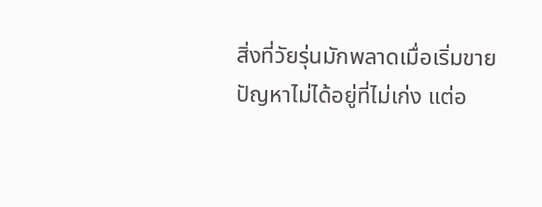สิ่งที่วัยรุ่นมักพลาดเมื่อเริ่มขาย
ปัญหาไม่ได้อยู่ที่ไม่เก่ง แต่อ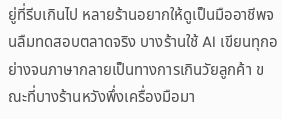ยู่ที่รีบเกินไป หลายร้านอยากให้ดูเป็นมืออาชีพจนลืมทดสอบตลาดจริง บางร้านใช้ AI เขียนทุกอย่างจนภาษากลายเป็นทางการเกินวัยลูกค้า ขณะที่บางร้านหวังพึ่งเครื่องมือมา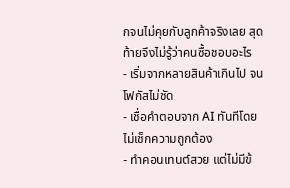กจนไม่คุยกับลูกค้าจริงเลย สุดท้ายจึงไม่รู้ว่าคนซื้อชอบอะไร
- เริ่มจากหลายสินค้าเกินไป จนโฟกัสไม่ชัด
- เชื่อคำตอบจาก AI ทันทีโดยไม่เช็กความถูกต้อง
- ทำคอนเทนต์สวย แต่ไม่มีข้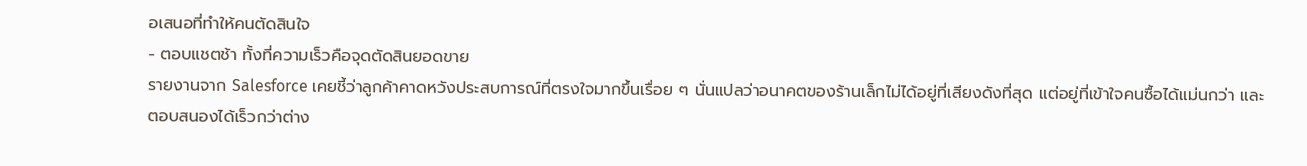อเสนอที่ทำให้คนตัดสินใจ
- ตอบแชตช้า ทั้งที่ความเร็วคือจุดตัดสินยอดขาย
รายงานจาก Salesforce เคยชี้ว่าลูกค้าคาดหวังประสบการณ์ที่ตรงใจมากขึ้นเรื่อย ๆ นั่นแปลว่าอนาคตของร้านเล็กไม่ได้อยู่ที่เสียงดังที่สุด แต่อยู่ที่เข้าใจคนซื้อได้แม่นกว่า และตอบสนองได้เร็วกว่าต่าง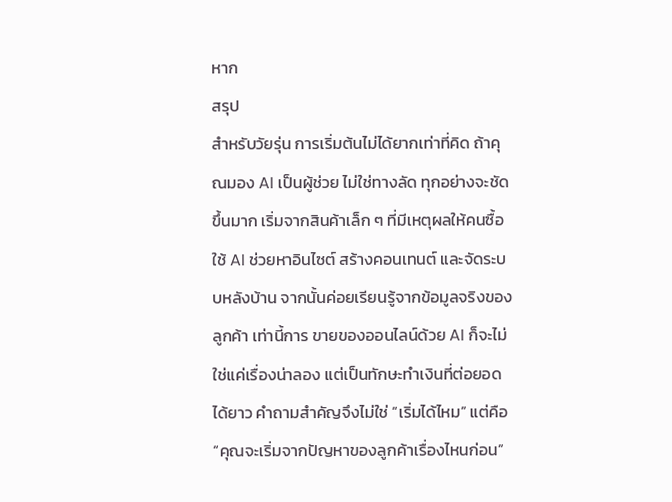หาก
สรุป
สำหรับวัยรุ่น การเริ่มต้นไม่ได้ยากเท่าที่คิด ถ้าคุณมอง AI เป็นผู้ช่วย ไม่ใช่ทางลัด ทุกอย่างจะชัดขึ้นมาก เริ่มจากสินค้าเล็ก ๆ ที่มีเหตุผลให้คนซื้อ ใช้ AI ช่วยหาอินไซต์ สร้างคอนเทนต์ และจัดระบบหลังบ้าน จากนั้นค่อยเรียนรู้จากข้อมูลจริงของลูกค้า เท่านี้การ ขายของออนไลน์ด้วย AI ก็จะไม่ใช่แค่เรื่องน่าลอง แต่เป็นทักษะทำเงินที่ต่อยอดได้ยาว คำถามสำคัญจึงไม่ใช่ “เริ่มได้ไหม” แต่คือ “คุณจะเริ่มจากปัญหาของลูกค้าเรื่องไหนก่อน”